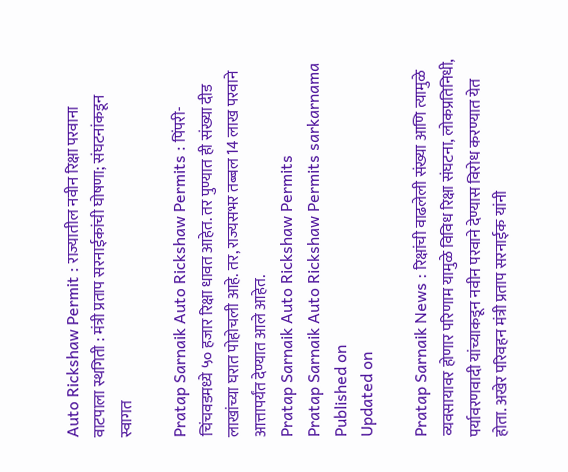Auto Rickshaw Permit : राज्यातील नवीन रिक्षा परवाना वाटपाला स्थगिती : मंत्री प्रताप सरनाईकांची घोषणा; संघटनांकडून स्वागत

Pratap Sarnaik Auto Rickshaw Permits : पिंपरी-चिंचवडमध्ये ५० हजार रिक्षा धावत आहेत. तर पुण्यात ही संख्या दीड लाखांच्या घरात पोहोचली आहे. तर, राज्यसभर तब्बल 14 लाख परवाने आत्तापर्यंत देण्यात आले आहेत.
Pratap Sarnaik Auto Rickshaw Permits
Pratap Sarnaik Auto Rickshaw Permits sarkarnama
Published on
Updated on

Pratap Sarnaik News : रिक्षांची वाढलेली संख्या आणि त्यामुळे व्यवसायावर होणार परिणाम यामुळे विविध रिक्षा संघटना, लोकप्रतिनिधी, पर्यावरणवादी यांच्याकडून नवीन परवाने देण्यास विरोध करण्यात येत होता. अखेर परिवहन मंत्री प्रताप सरनाईक यांनी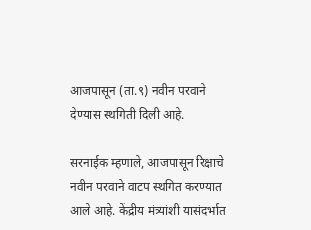आजपासून (ता.९) नवीन परवाने देण्यास स्थगिती दिली आहे.

सरनाईक म्हणाले, आजपासून रिक्षाचे नवीन परवाने वाटप स्थगित करण्यात आले आहे. केंद्रीय मंत्र्यांशी यासंदर्भात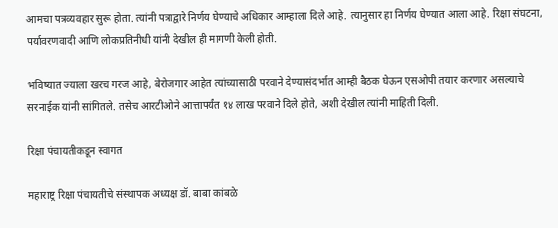आमचा पत्रव्यवहार सुरू होता. त्यांनी पत्राद्वारे निर्णय घेण्याचे अधिकार आम्हाला दिले आहे. त्यानुसार हा निर्णय घेण्यात आला आहे. रिक्षा संघटना, पर्यावरणवादी आणि लोकप्रतिनीधी यांनी देखील ही मागणी केली होती.

भविष्यात ज्याला खरच गरज आहे, बेरोजगार आहेत त्यांच्यासाठी परवाने देण्यासंदर्भात आम्ही बैठक घेऊन एसओपी तयार करणार असल्याचे सरनाईक यांनी सांगितले. तसेच आरटीओने आत्तापर्यंत १४ लाख परवाने दिले होते, अशी देखील त्यांनी माहिती दिली.

रिक्षा पंचायतीकडून स्वागत

महाराष्ट्र रिक्षा पंचायतीचे संस्थापक अध्यक्ष डॉ. बाबा कांबळे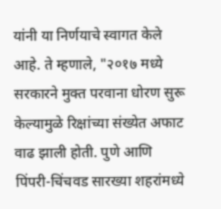यांनी या निर्णयाचे स्वागत केले आहे. ते म्हणाले, "२०१७ मध्ये सरकारने मुक्त परवाना धोरण सुरू केल्यामुळे रिक्षांच्या संख्येत अफाट वाढ झाली होती. पुणे आणि पिंपरी-चिंचवड सारख्या शहरांमध्ये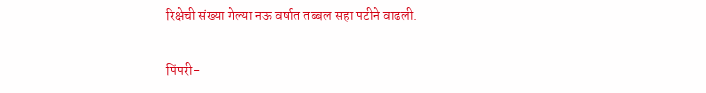रिक्षेची संख्या गेल्या नऊ वर्षात तब्बल सहा पटीने वाढली.

पिंपरी-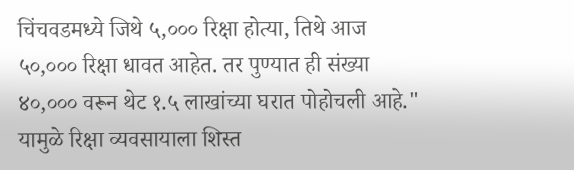चिंचवडमध्ये जिथे ५,००० रिक्षा होत्या, तिथे आज ५०,००० रिक्षा धावत आहेत. तर पुण्यात ही संख्या ४०,००० वरून थेट १.५ लाखांच्या घरात पोहोचली आहे." यामुळे रिक्षा व्यवसायाला शिस्त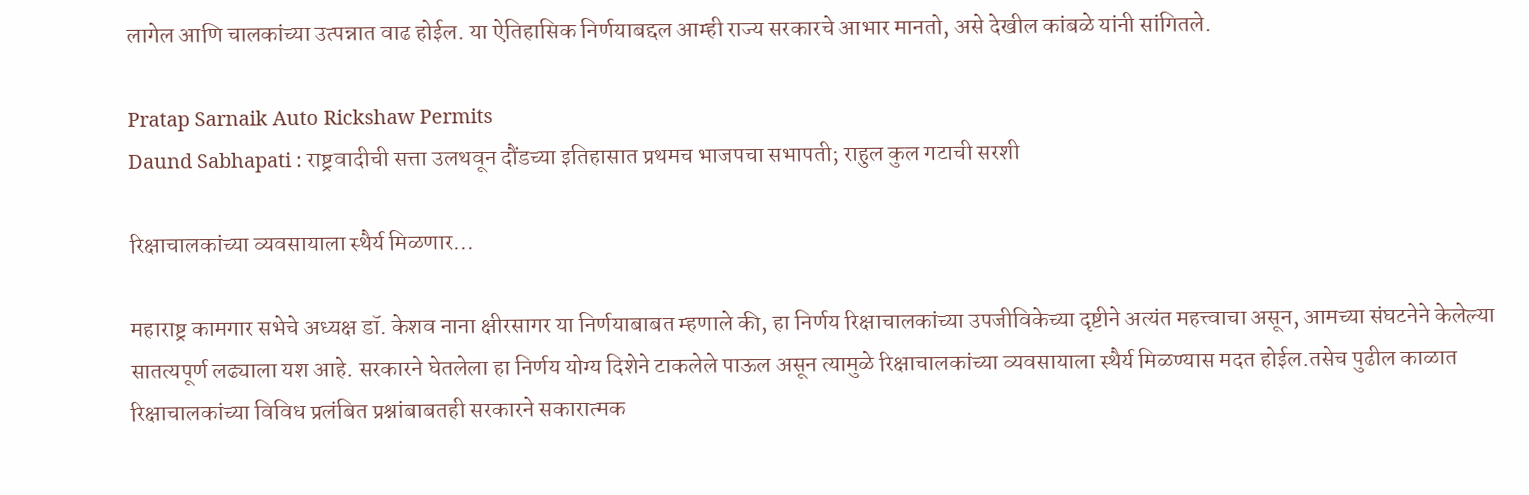लागेल आणि चालकांच्या उत्पन्नात वाढ होईल. या ऐतिहासिक निर्णयाबद्दल आम्ही राज्य सरकारचे आभार मानतो, असे देखील कांबळे यांनी सांगितले.

Pratap Sarnaik Auto Rickshaw Permits
Daund Sabhapati : राष्ट्रवादीची सत्ता उलथवून दौंडच्या इतिहासात प्रथमच भाजपचा सभापती; राहुल कुल गटाची सरशी

रिक्षाचालकांच्या व्यवसायाला स्थैर्य मिळणार...

महाराष्ट्र कामगार सभेचे अध्यक्ष डॉ. केशव नाना क्षीरसागर या निर्णयाबाबत म्हणाले की, हा निर्णय रिक्षाचालकांच्या उपजीविकेच्या दृष्टीने अत्यंत महत्त्वाचा असून, आमच्या संघटनेने केलेल्या सातत्यपूर्ण लढ्याला यश आहे. सरकारने घेतलेला हा निर्णय योग्य दिशेने टाकलेले पाऊल असून त्यामुळे रिक्षाचालकांच्या व्यवसायाला स्थैर्य मिळण्यास मदत होईल.तसेच पुढील काळात रिक्षाचालकांच्या विविध प्रलंबित प्रश्नांबाबतही सरकारने सकारात्मक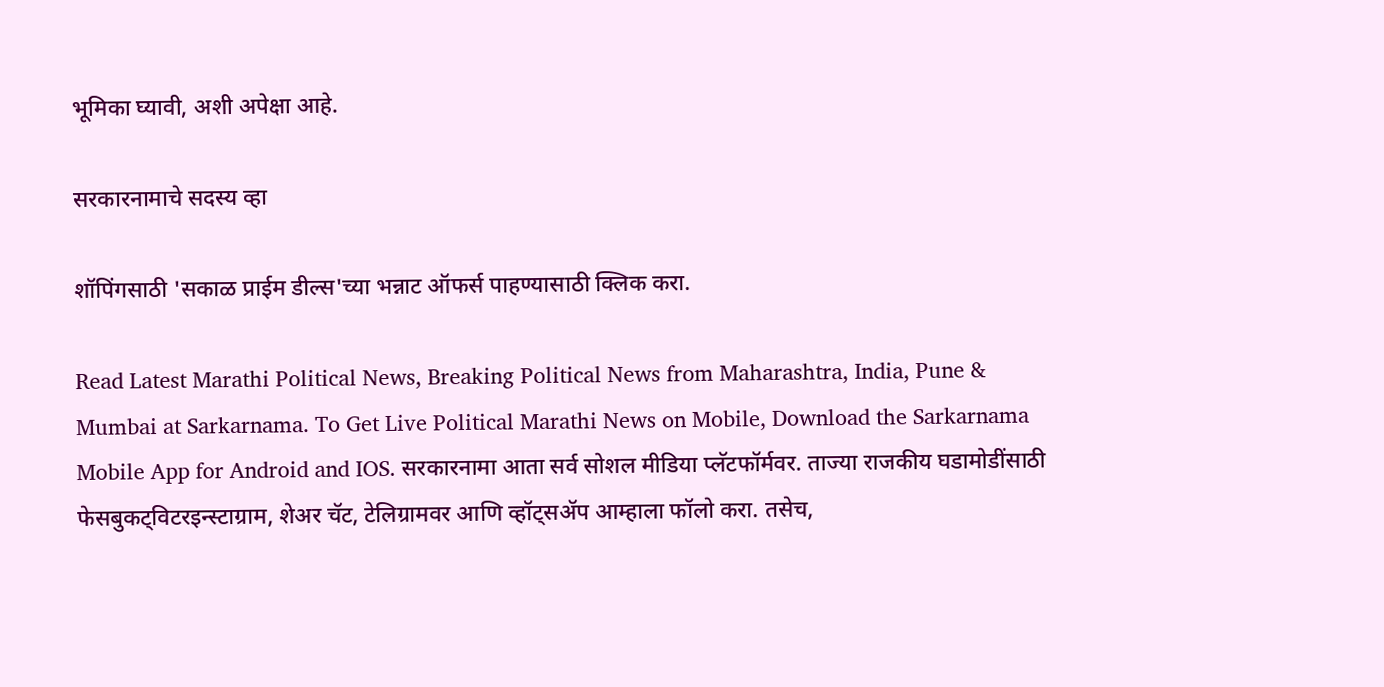भूमिका घ्यावी, अशी अपेक्षा आहे.

सरकारनामाचे सदस्य व्हा

शॉपिंगसाठी 'सकाळ प्राईम डील्स'च्या भन्नाट ऑफर्स पाहण्यासाठी क्लिक करा.

Read Latest Marathi Political News, Breaking Political News from Maharashtra, India, Pune & Mumbai at Sarkarnama. To Get Live Political Marathi News on Mobile, Download the Sarkarnama Mobile App for Android and IOS. सरकारनामा आता सर्व सोशल मीडिया प्लॅटफॉर्मवर. ताज्या राजकीय घडामोडींसाठी फेसबुकट्विटरइन्स्टाग्राम, शेअर चॅट, टेलिग्रामवर आणि व्हॉट्सॲप आम्हाला फॉलो करा. तसेच,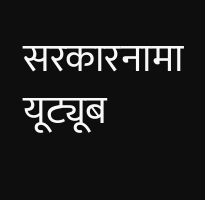सरकारनामा यूट्यूब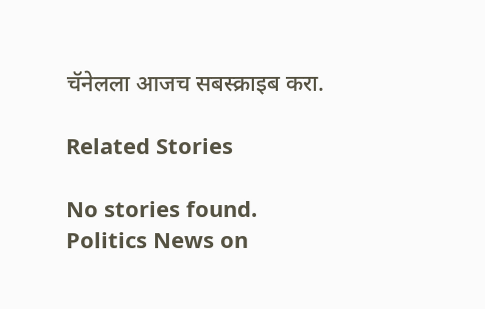चॅनेलला आजच सबस्क्राइब करा.

Related Stories

No stories found.
Politics News on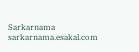Sarkarnama
sarkarnama.esakal.com